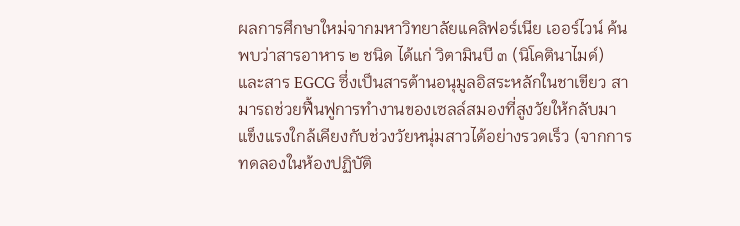ผลการศึกษาใหม่จากมหาวิทยาลัยแคลิฟอร์เนีย เออร์ไวน์ ค้นพบว่าสารอาหาร ๒ ชนิด ได้แก่ วิตามินบี ๓ (นิโคตินาไมด์) และสาร EGCG ซึ่งเป็นสารต้านอนุมูลอิสระหลักในชาเขียว สามารถช่วยฟื้นฟูการทำงานของเซลล์สมองที่สูงวัยให้กลับมาแข็งแรงใกล้เคียงกับช่วงวัยหนุ่มสาวได้อย่างรวดเร็ว (จากการทดลองในห้องปฏิบัติ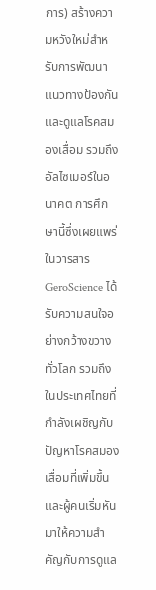การ) สร้างความหวังใหม่สำหรับการพัฒนาแนวทางป้องกันและดูแลโรคสมองเสื่อม รวมถึงอัลไซเมอร์ในอนาคต การศึกษานี้ซึ่งเผยแพร่ในวารสาร GeroScience ได้รับความสนใจอย่างกว้างขวางทั่วโลก รวมถึงในประเทศไทยที่กำลังเผชิญกับปัญหาโรคสมองเสื่อมที่เพิ่มขึ้น และผู้คนเริ่มหันมาให้ความสำคัญกับการดูแล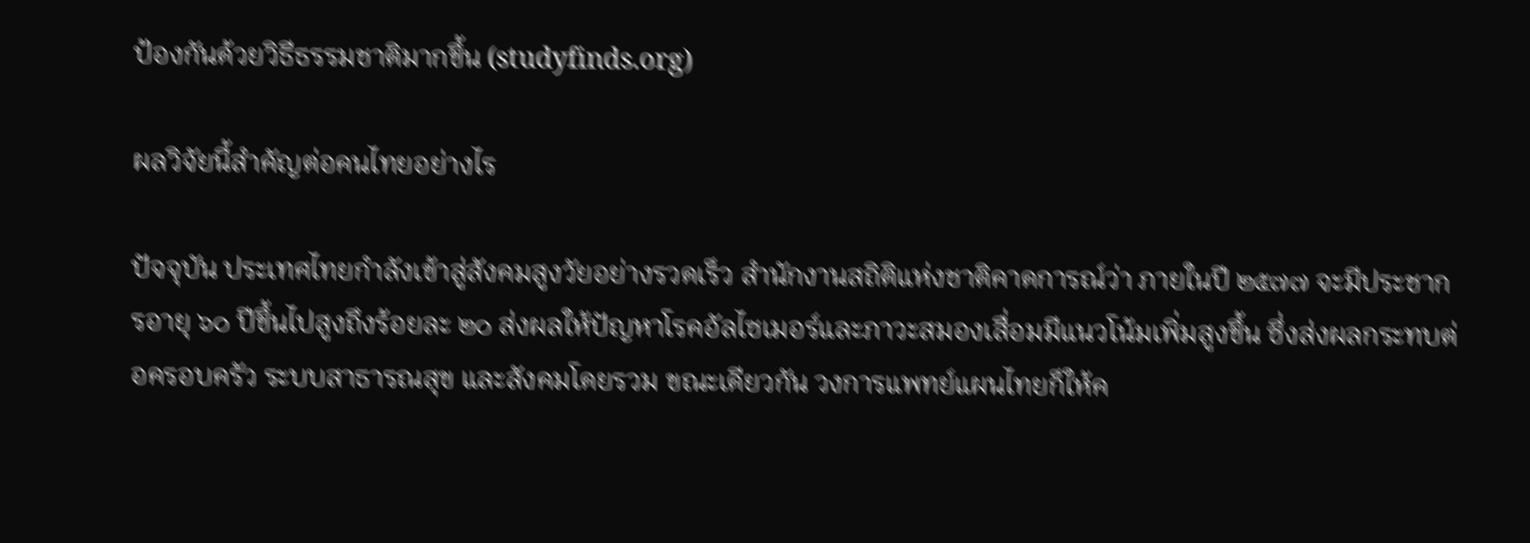ป้องกันด้วยวิธีธรรมชาติมากขึ้น (studyfinds.org)

ผลวิจัยนี้สำคัญต่อคนไทยอย่างไร

ปัจจุบัน ประเทศไทยกำลังเข้าสู่สังคมสูงวัยอย่างรวดเร็ว สำนักงานสถิติแห่งชาติคาดการณ์ว่า ภายในปี ๒๕๗๗ จะมีประชากรอายุ ๖๐ ปีขึ้นไปสูงถึงร้อยละ ๒๐ ส่งผลให้ปัญหาโรคอัลไซเมอร์และภาวะสมองเสื่อมมีแนวโน้มเพิ่มสูงขึ้น ซึ่งส่งผลกระทบต่อครอบครัว ระบบสาธารณสุข และสังคมโดยรวม ขณะเดียวกัน วงการแพทย์แผนไทยก็ให้ค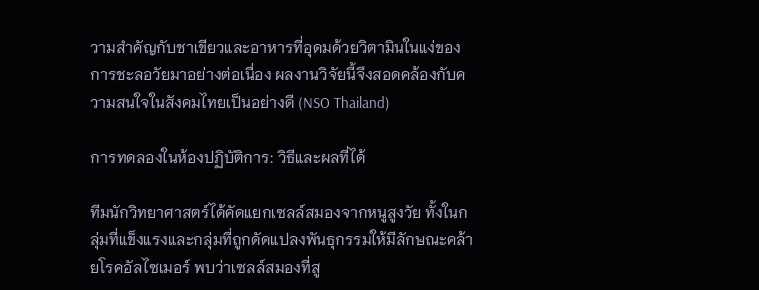วามสำคัญกับชาเขียวและอาหารที่อุดมด้วยวิตามินในแง่ของการชะลอวัยมาอย่างต่อเนื่อง ผลงานวิจัยนี้จึงสอดคล้องกับความสนใจในสังคมไทยเป็นอย่างดี (NSO Thailand)

การทดลองในห้องปฏิบัติการ: วิธีและผลที่ได้

ทีมนักวิทยาศาสตร์ได้คัดแยกเซลล์สมองจากหนูสูงวัย ทั้งในกลุ่มที่แข็งแรงและกลุ่มที่ถูกดัดแปลงพันธุกรรมให้มีลักษณะคล้ายโรคอัลไซเมอร์ พบว่าเซลล์สมองที่สู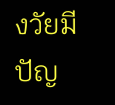งวัยมีปัญ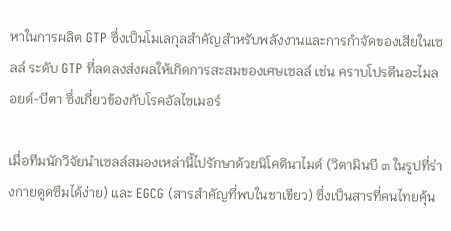หาในการผลิต GTP ซึ่งเป็นโมเลกุลสำคัญสำหรับพลังงานและการกำจัดของเสียในเซลล์ ระดับ GTP ที่ลดลงส่งผลให้เกิดการสะสมของเศษเซลล์ เช่น คราบโปรตีนอะไมลอยด์-บีตา ซึ่งเกี่ยวข้องกับโรคอัลไซเมอร์

เมื่อทีมนักวิจัยนำเซลล์สมองเหล่านี้ไปรักษาด้วยนิโคตินาไมด์ (วิตามินบี ๓ ในรูปที่ร่างกายดูดซึมได้ง่าย) และ EGCG (สารสำคัญที่พบในชาเขียว) ซึ่งเป็นสารที่คนไทยคุ้น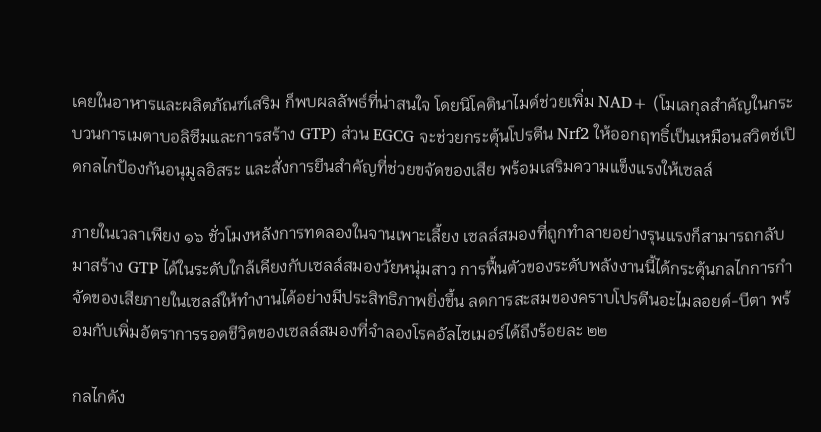เคยในอาหารและผลิตภัณฑ์เสริม ก็พบผลลัพธ์ที่น่าสนใจ โดยนิโคตินาไมด์ช่วยเพิ่ม NAD+ (โมเลกุลสำคัญในกระบวนการเมตาบอลิซึมและการสร้าง GTP) ส่วน EGCG จะช่วยกระตุ้นโปรตีน Nrf2 ให้ออกฤทธิ์เป็นเหมือนสวิตช์เปิดกลไกป้องกันอนุมูลอิสระ และสั่งการยีนสำคัญที่ช่วยขจัดของเสีย พร้อมเสริมความแข็งแรงให้เซลล์

ภายในเวลาเพียง ๑๖ ชั่วโมงหลังการทดลองในจานเพาะเลี้ยง เซลล์สมองที่ถูกทำลายอย่างรุนแรงก็สามารถกลับมาสร้าง GTP ได้ในระดับใกล้เคียงกับเซลล์สมองวัยหนุ่มสาว การฟื้นตัวของระดับพลังงานนี้ได้กระตุ้นกลไกการกำจัดของเสียภายในเซลล์ให้ทำงานได้อย่างมีประสิทธิภาพยิ่งขึ้น ลดการสะสมของคราบโปรตีนอะไมลอยด์-บีตา พร้อมกับเพิ่มอัตราการรอดชีวิตของเซลล์สมองที่จำลองโรคอัลไซเมอร์ได้ถึงร้อยละ ๒๒

กลไกดัง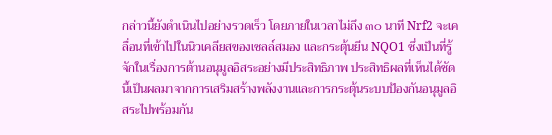กล่าวนี้ยังดำเนินไปอย่างรวดเร็ว โดยภายในเวลาไม่ถึง ๓๐ นาที Nrf2 จะเคลื่อนที่เข้าไปในนิวเคลียสของเซลล์สมอง และกระตุ้นยีน NQO1 ซึ่งเป็นที่รู้จักในเรื่องการต้านอนุมูลอิสระอย่างมีประสิทธิภาพ ประสิทธิผลที่เห็นได้ชัดนี้เป็นผลมาจากการเสริมสร้างพลังงานและการกระตุ้นระบบป้องกันอนุมูลอิสระไปพร้อมกัน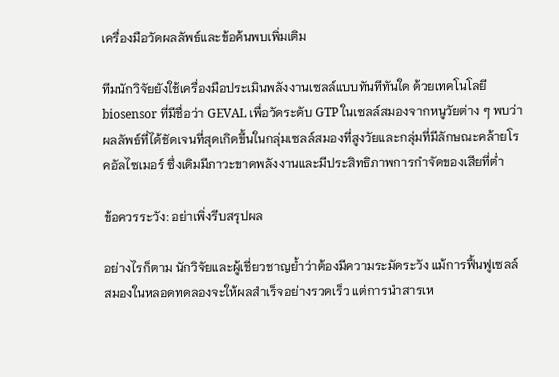เครื่องมือวัดผลลัพธ์และข้อค้นพบเพิ่มเติม

ทีมนักวิจัยยังใช้เครื่องมือประเมินพลังงานเซลล์แบบทันทีทันใด ด้วยเทคโนโลยี biosensor ที่มีชื่อว่า GEVAL เพื่อวัดระดับ GTP ในเซลล์สมองจากหนูวัยต่าง ๆ พบว่าผลลัพธ์ที่ได้ชัดเจนที่สุดเกิดขึ้นในกลุ่มเซลล์สมองที่สูงวัยและกลุ่มที่มีลักษณะคล้ายโรคอัลไซเมอร์ ซึ่งเดิมมีภาวะขาดพลังงานและมีประสิทธิภาพการกำจัดของเสียที่ต่ำ

ข้อควรระวัง: อย่าเพิ่งรีบสรุปผล

อย่างไรก็ตาม นักวิจัยและผู้เชี่ยวชาญย้ำว่าต้องมีความระมัดระวัง แม้การฟื้นฟูเซลล์สมองในหลอดทดลองจะให้ผลสำเร็จอย่างรวดเร็ว แต่การนำสารเห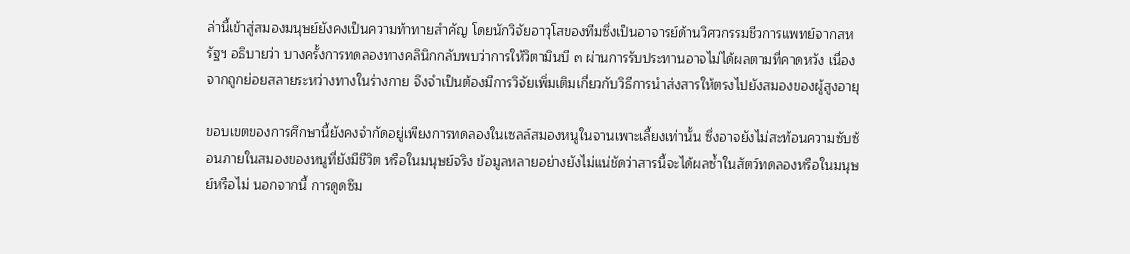ล่านี้เข้าสู่สมองมนุษย์ยังคงเป็นความท้าทายสำคัญ โดยนักวิจัยอาวุโสของทีมซึ่งเป็นอาจารย์ด้านวิศวกรรมชีวการแพทย์จากสหรัฐฯ อธิบายว่า บางครั้งการทดลองทางคลินิกกลับพบว่าการให้วิตามินบี ๓ ผ่านการรับประทานอาจไม่ได้ผลตามที่คาดหวัง เนื่องจากถูกย่อยสลายระหว่างทางในร่างกาย จึงจำเป็นต้องมีการวิจัยเพิ่มเติมเกี่ยวกับวิธีการนำส่งสารให้ตรงไปยังสมองของผู้สูงอายุ

ขอบเขตของการศึกษานี้ยังคงจำกัดอยู่เพียงการทดลองในเซลล์สมองหนูในจานเพาะเลี้ยงเท่านั้น ซึ่งอาจยังไม่สะท้อนความซับซ้อนภายในสมองของหนูที่ยังมีชีวิต หรือในมนุษย์จริง ข้อมูลหลายอย่างยังไม่แน่ชัดว่าสารนี้จะได้ผลซ้ำในสัตว์ทดลองหรือในมนุษย์หรือไม่ นอกจากนี้ การดูดซึม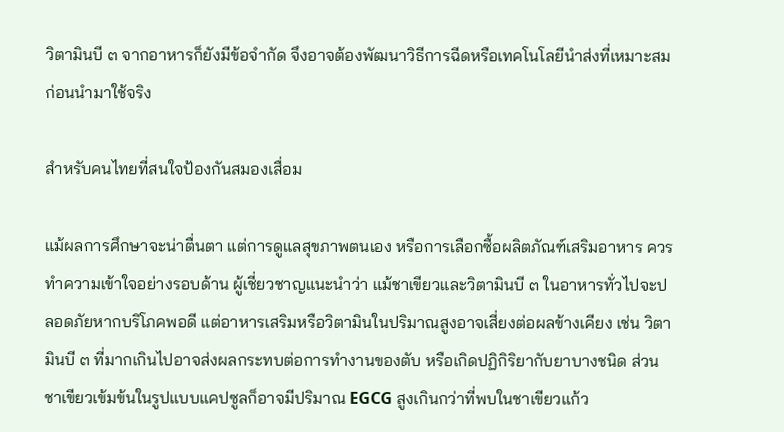วิตามินบี ๓ จากอาหารก็ยังมีข้อจำกัด จึงอาจต้องพัฒนาวิธีการฉีดหรือเทคโนโลยีนำส่งที่เหมาะสมก่อนนำมาใช้จริง

สำหรับคนไทยที่สนใจป้องกันสมองเสื่อม

แม้ผลการศึกษาจะน่าตื่นตา แต่การดูแลสุขภาพตนเอง หรือการเลือกซื้อผลิตภัณฑ์เสริมอาหาร ควรทำความเข้าใจอย่างรอบด้าน ผู้เชี่ยวชาญแนะนำว่า แม้ชาเขียวและวิตามินบี ๓ ในอาหารทั่วไปจะปลอดภัยหากบริโภคพอดี แต่อาหารเสริมหรือวิตามินในปริมาณสูงอาจเสี่ยงต่อผลข้างเคียง เช่น วิตามินบี ๓ ที่มากเกินไปอาจส่งผลกระทบต่อการทำงานของตับ หรือเกิดปฏิกิริยากับยาบางชนิด ส่วนชาเขียวเข้มข้นในรูปแบบแคปซูลก็อาจมีปริมาณ EGCG สูงเกินกว่าที่พบในชาเขียวแก้ว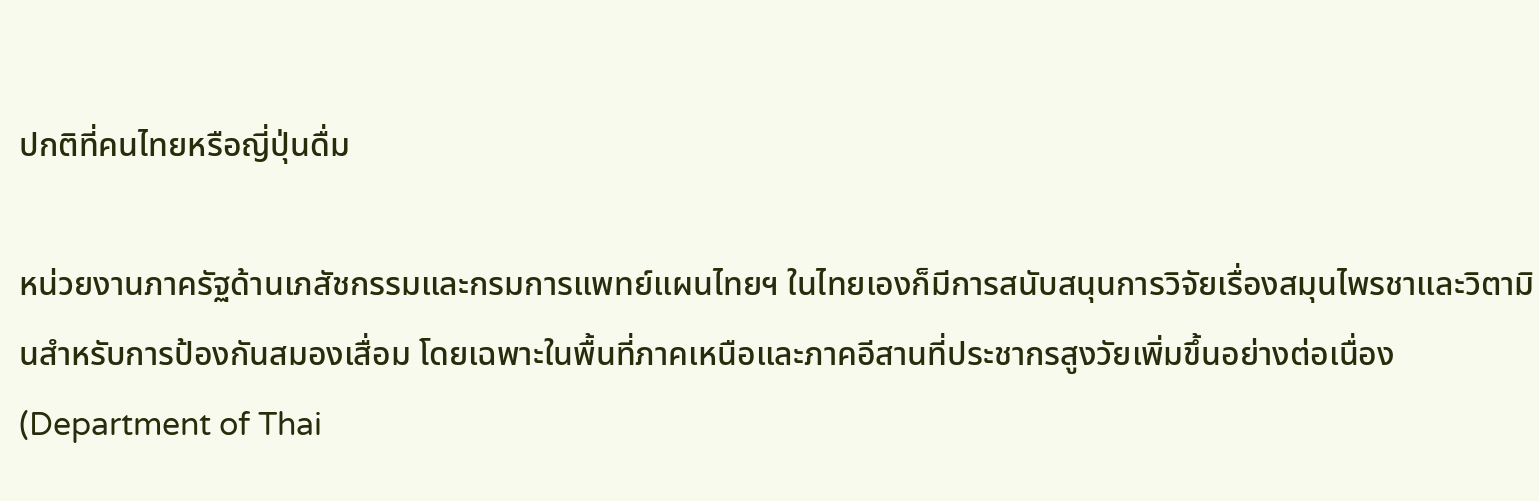ปกติที่คนไทยหรือญี่ปุ่นดื่ม

หน่วยงานภาครัฐด้านเภสัชกรรมและกรมการแพทย์แผนไทยฯ ในไทยเองก็มีการสนับสนุนการวิจัยเรื่องสมุนไพรชาและวิตามินสำหรับการป้องกันสมองเสื่อม โดยเฉพาะในพื้นที่ภาคเหนือและภาคอีสานที่ประชากรสูงวัยเพิ่มขึ้นอย่างต่อเนื่อง (Department of Thai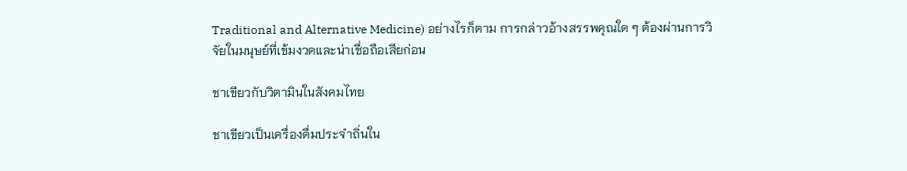Traditional and Alternative Medicine) อย่างไรก็ตาม การกล่าวอ้างสรรพคุณใด ๆ ต้องผ่านการวิจัยในมนุษย์ที่เข้มงวดและน่าเชื่อถือเสียก่อน

ชาเขียวกับวิตามินในสังคมไทย

ชาเขียวเป็นเครื่องดื่มประจำถิ่นใน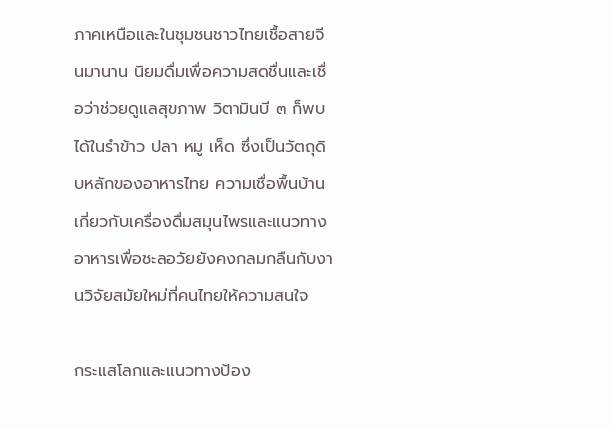ภาคเหนือและในชุมชนชาวไทยเชื้อสายจีนมานาน นิยมดื่มเพื่อความสดชื่นและเชื่อว่าช่วยดูแลสุขภาพ วิตามินบี ๓ ก็พบได้ในรำข้าว ปลา หมู เห็ด ซึ่งเป็นวัตถุดิบหลักของอาหารไทย ความเชื่อพื้นบ้านเกี่ยวกับเครื่องดื่มสมุนไพรและแนวทางอาหารเพื่อชะลอวัยยังคงกลมกลืนกับงานวิจัยสมัยใหม่ที่คนไทยให้ความสนใจ

กระแสโลกและแนวทางป้อง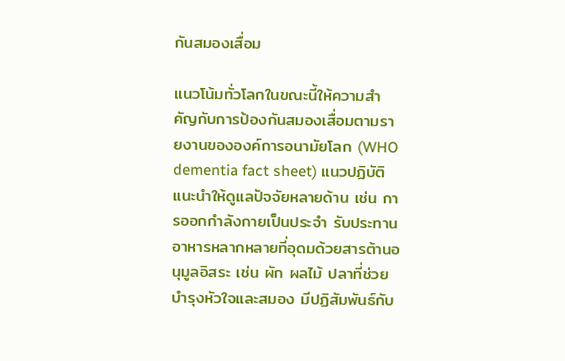กันสมองเสื่อม

แนวโน้มทั่วโลกในขณะนี้ให้ความสำคัญกับการป้องกันสมองเสื่อมตามรายงานขององค์การอนามัยโลก (WHO dementia fact sheet) แนวปฏิบัติแนะนำให้ดูแลปัจจัยหลายด้าน เช่น การออกกำลังกายเป็นประจำ รับประทานอาหารหลากหลายที่อุดมด้วยสารต้านอนุมูลอิสระ เช่น ผัก ผลไม้ ปลาที่ช่วยบำรุงหัวใจและสมอง มีปฏิสัมพันธ์กับ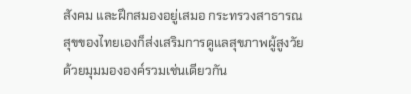สังคม และฝึกสมองอยู่เสมอ กระทรวงสาธารณสุขของไทยเองก็ส่งเสริมการดูแลสุขภาพผู้สูงวัยด้วยมุมมององค์รวมเช่นเดียวกัน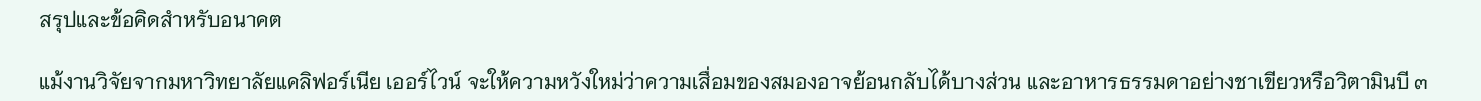สรุปและข้อคิดสำหรับอนาคต

แม้งานวิจัยจากมหาวิทยาลัยแคลิฟอร์เนีย เออร์ไวน์ จะให้ความหวังใหม่ว่าความเสื่อมของสมองอาจย้อนกลับได้บางส่วน และอาหารธรรมดาอย่างชาเขียวหรือวิตามินบี ๓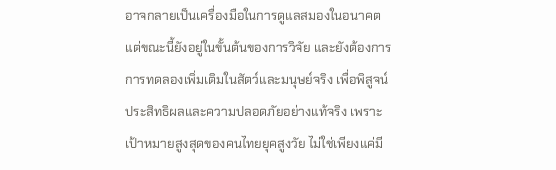อาจกลายเป็นเครื่องมือในการดูแลสมองในอนาคต แต่ขณะนี้ยังอยู่ในขั้นต้นของการวิจัย และยังต้องการการทดลองเพิ่มเติมในสัตว์และมนุษย์จริง เพื่อพิสูจน์ประสิทธิผลและความปลอดภัยอย่างแท้จริง เพราะเป้าหมายสูงสุดของคนไทยยุคสูงวัย ไม่ใช่เพียงแค่มี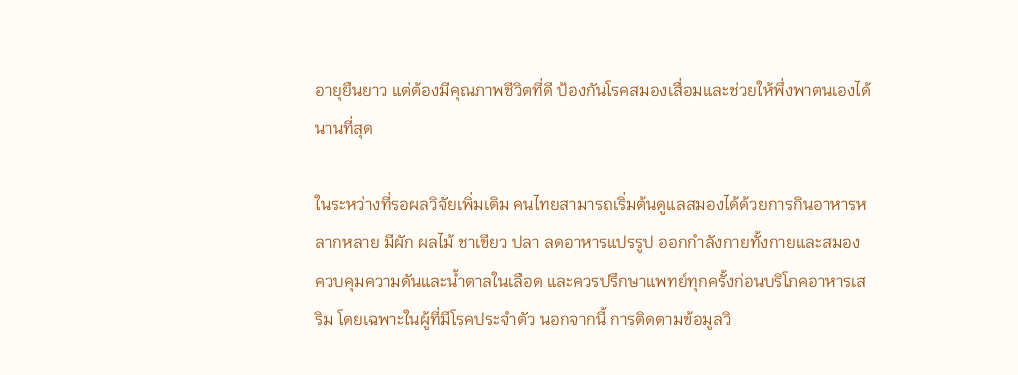อายุยืนยาว แต่ต้องมีคุณภาพชีวิตที่ดี ป้องกันโรคสมองเสื่อมและช่วยให้พึ่งพาตนเองได้นานที่สุด

ในระหว่างที่รอผลวิจัยเพิ่มเติม คนไทยสามารถเริ่มต้นดูแลสมองได้ด้วยการกินอาหารหลากหลาย มีผัก ผลไม้ ชาเขียว ปลา ลดอาหารแปรรูป ออกกำลังกายทั้งกายและสมอง ควบคุมความดันและน้ำตาลในเลือด และควรปรึกษาแพทย์ทุกครั้งก่อนบริโภคอาหารเสริม โดยเฉพาะในผู้ที่มีโรคประจำตัว นอกจากนี้ การติดตามข้อมูลวิ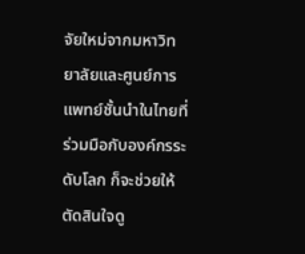จัยใหม่จากมหาวิทยาลัยและศูนย์การแพทย์ชั้นนำในไทยที่ร่วมมือกับองค์กรระดับโลก ก็จะช่วยให้ตัดสินใจดู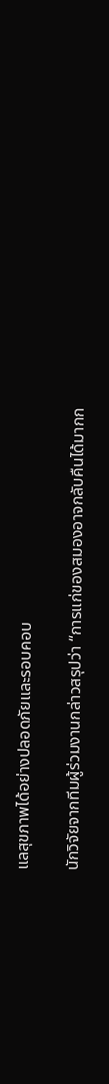แลสุขภาพได้อย่างปลอดภัยและรอบคอบ

นักวิจัยจากทีมผู้ร่วมงานกล่าวสรุปว่า “การแก่ของสมองอาจกลับคืนได้มากก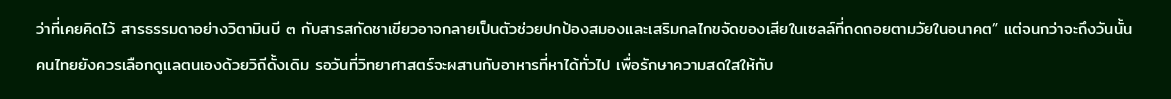ว่าที่เคยคิดไว้ สารธรรมดาอย่างวิตามินบี ๓ กับสารสกัดชาเขียวอาจกลายเป็นตัวช่วยปกป้องสมองและเสริมกลไกขจัดของเสียในเซลล์ที่ถดถอยตามวัยในอนาคต” แต่จนกว่าจะถึงวันนั้น คนไทยยังควรเลือกดูแลตนเองด้วยวิถีดั้งเดิม รอวันที่วิทยาศาสตร์จะผสานกับอาหารที่หาได้ทั่วไป เพื่อรักษาความสดใสให้กับ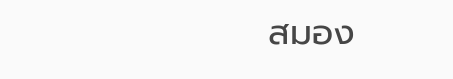สมอง